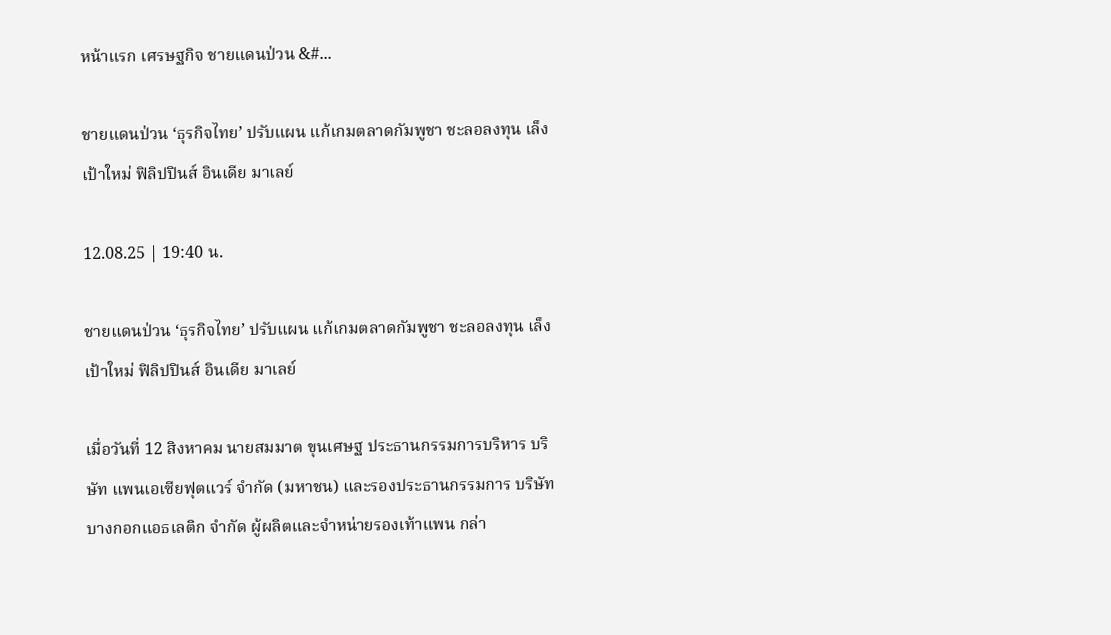หน้าแรก เศรษฐกิจ ชายแดนป่วน &#...

ชายแดนป่วน ‘ธุรกิจไทย’ ปรับแผน แก้เกมตลาดกัมพูชา ชะลอลงทุน เล็งเป้าใหม่ ฟิลิปปินส์ อินเดีย มาเลย์

12.08.25 | 19:40 น.

ชายแดนป่วน ‘ธุรกิจไทย’ ปรับแผน แก้เกมตลาดกัมพูชา ชะลอลงทุน เล็งเป้าใหม่ ฟิลิปปินส์ อินเดีย มาเลย์

เมื่อวันที่ 12 สิงหาคม นายสมมาต ขุนเศษฐ ประธานกรรมการบริหาร บริษัท แพนเอเซียฟุตแวร์ จำกัด (มหาชน) และรองประธานกรรมการ บริษัท บางกอกแอธเลติก จำกัด ผู้ผลิตและจำหน่ายรองเท้าแพน กล่า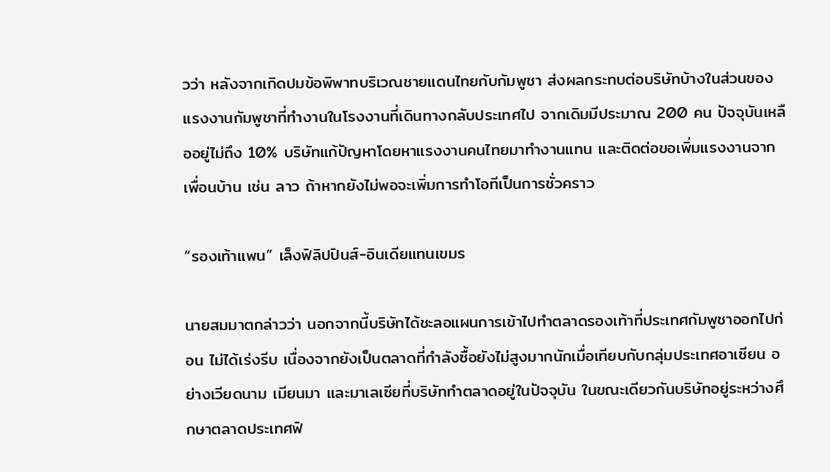วว่า หลังจากเกิดปมข้อพิพาทบริเวณชายแดนไทยกับกัมพูชา ส่งผลกระทบต่อบริษัทบ้างในส่วนของแรงงานกัมพูชาที่ทำงานในโรงงานที่เดินทางกลับประเทศไป จากเดิมมีประมาณ 200 คน ปัจจุบันเหลืออยู่ไม่ถึง 10% บริษัทแก้ปัญหาโดยหาแรงงานคนไทยมาทำงานแทน และติดต่อขอเพิ่มแรงงานจากเพื่อนบ้าน เช่น ลาว ถ้าหากยังไม่พอจะเพิ่มการทำโอทีเป็นการชั่วคราว

“รองเท้าแพน” เล็งฟิลิปปินส์-อินเดียแทนเขมร

นายสมมาตกล่าวว่า นอกจากนี้บริษัทได้ชะลอแผนการเข้าไปทำตลาดรองเท้าที่ประเทศกัมพูชาออกไปก่อน ไม่ได้เร่งรีบ เนื่องจากยังเป็นตลาดที่กำลังซื้อยังไม่สูงมากนักเมื่อเทียบกับกลุ่มประเทศอาเซียน อย่างเวียดนาม เมียนมา และมาเลเซียที่บริษัททำตลาดอยู่ในปัจจุบัน ในขณะเดียวกันบริษัทอยู่ระหว่างศึกษาตลาดประเทศฟิ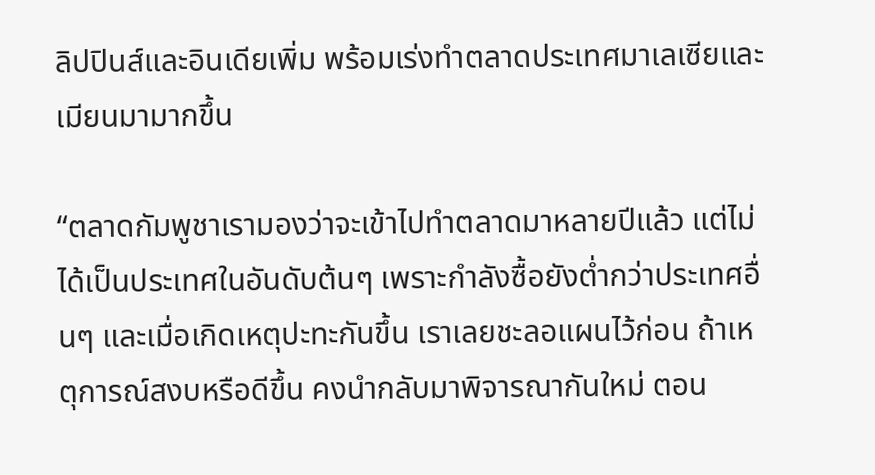ลิปปินส์และอินเดียเพิ่ม พร้อมเร่งทำตลาดประเทศมาเลเซียและเมียนมามากขึ้น

“ตลาดกัมพูชาเรามองว่าจะเข้าไปทำตลาดมาหลายปีแล้ว แต่ไม่ได้เป็นประเทศในอันดับต้นๆ เพราะกำลังซื้อยังต่ำกว่าประเทศอื่นๆ และเมื่อเกิดเหตุปะทะกันขึ้น เราเลยชะลอแผนไว้ก่อน ถ้าเหตุการณ์สงบหรือดีขึ้น คงนำกลับมาพิจารณากันใหม่ ตอน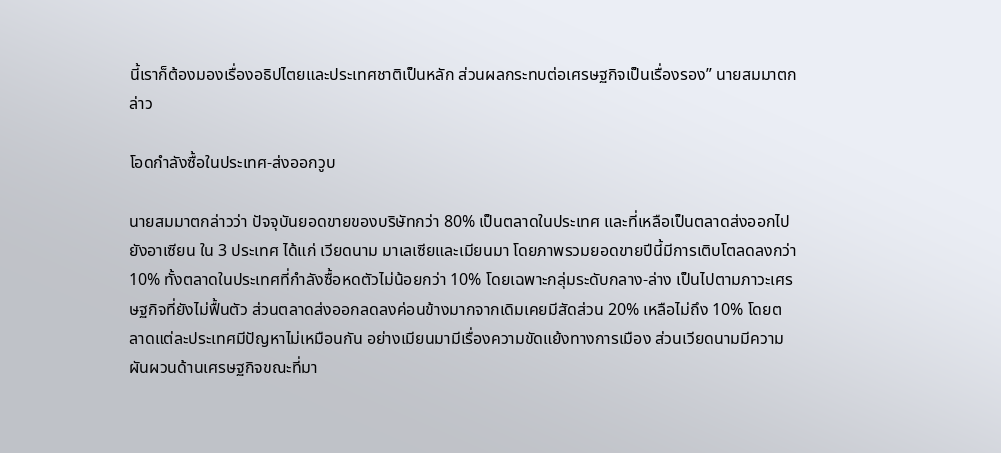นี้เราก็ต้องมองเรื่องอธิปไตยและประเทศชาติเป็นหลัก ส่วนผลกระทบต่อเศรษฐกิจเป็นเรื่องรอง” นายสมมาตกล่าว

โอดกำลังซื้อในประเทศ-ส่งออกวูบ

นายสมมาตกล่าวว่า ปัจจุบันยอดขายของบริษัทกว่า 80% เป็นตลาดในประเทศ และที่เหลือเป็นตลาดส่งออกไปยังอาเซียน ใน 3 ประเทศ ได้แก่ เวียดนาม มาเลเซียและเมียนมา โดยภาพรวมยอดขายปีนี้มีการเติบโตลดลงกว่า10% ทั้งตลาดในประเทศที่กำลังซื้อหดตัวไม่น้อยกว่า 10% โดยเฉพาะกลุ่มระดับกลาง-ล่าง เป็นไปตามภาวะเศรษฐกิจที่ยังไม่ฟื้นตัว ส่วนตลาดส่งออกลดลงค่อนข้างมากจากเดิมเคยมีสัดส่วน 20% เหลือไม่ถึง 10% โดยตลาดแต่ละประเทศมีปัญหาไม่เหมือนกัน อย่างเมียนมามีเรื่องความขัดแย้งทางการเมือง ส่วนเวียดนามมีความผันผวนด้านเศรษฐกิจขณะที่มา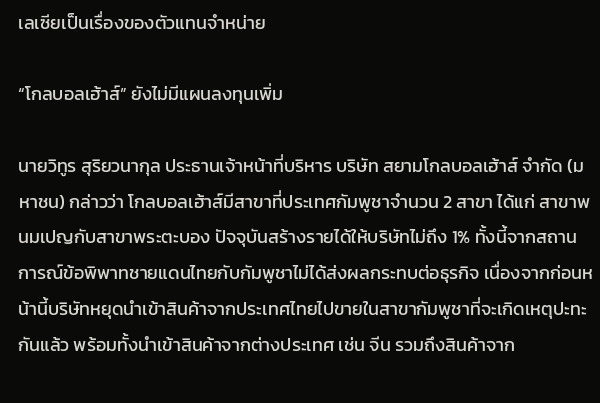เลเซียเป็นเรื่องของตัวแทนจำหน่าย

“โกลบอลเฮ้าส์” ยังไม่มีแผนลงทุนเพิ่ม

นายวิทูร สุริยวนากุล ประธานเจ้าหน้าที่บริหาร บริษัท สยามโกลบอลเฮ้าส์ จำกัด (มหาชน) กล่าวว่า โกลบอลเฮ้าส์มีสาขาที่ประเทศกัมพูชาจำนวน 2 สาขา ได้แก่ สาขาพนมเปญกับสาขาพระตะบอง ปัจจุบันสร้างรายได้ให้บริษัทไม่ถึง 1% ทั้งนี้จากสถานการณ์ข้อพิพาทชายแดนไทยกับกัมพูชาไม่ได้ส่งผลกระทบต่อธุรกิจ เนื่องจากก่อนหน้านี้บริษัทหยุดนำเข้าสินค้าจากประเทศไทยไปขายในสาขากัมพูชาที่จะเกิดเหตุปะทะกันแล้ว พร้อมทั้งนำเข้าสินค้าจากต่างประเทศ เช่น จีน รวมถึงสินค้าจาก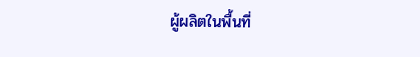ผู้ผลิตในพื้นที่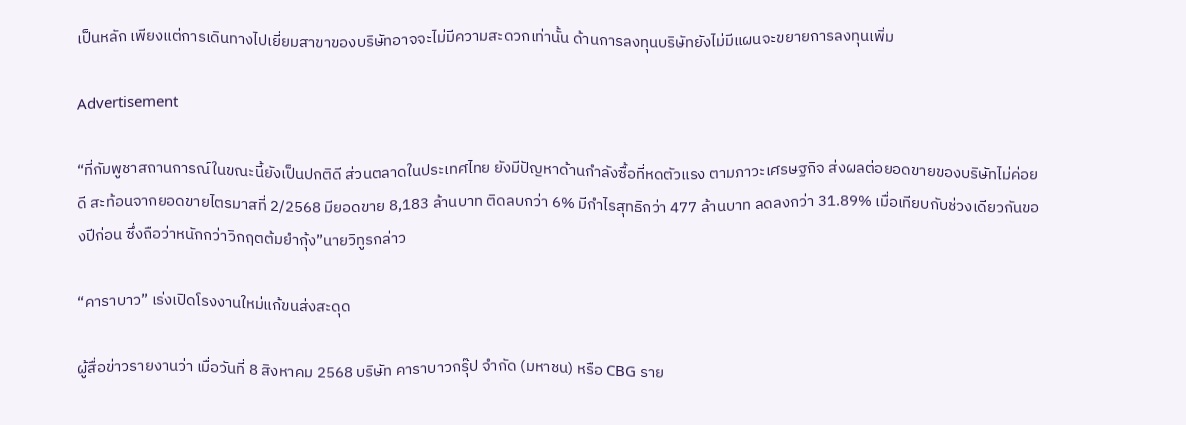เป็นหลัก เพียงแต่การเดินทางไปเยี่ยมสาขาของบริษัทอาจจะไม่มีความสะดวกเท่านั้น ด้านการลงทุนบริษัทยังไม่มีแผนจะขยายการลงทุนเพิ่ม

Advertisement

“ที่กัมพูชาสถานการณ์ในขณะนี้ยังเป็นปกติดี ส่วนตลาดในประเทศไทย ยังมีปัญหาด้านกำลังซื้อที่หดตัวแรง ตามภาวะเศรษฐกิจ ส่งผลต่อยอดขายของบริษัทไม่ค่อยดี สะท้อนจากยอดขายไตรมาสที่ 2/2568 มียอดขาย 8,183 ล้านบาท ติดลบกว่า 6% มีกำไรสุทธิกว่า 477 ล้านบาท ลดลงกว่า 31.89% เมื่อเทียบกับช่วงเดียวกันของปีก่อน ซึ่งถือว่าหนักกว่าวิกฤตต้มยำกุ้ง”นายวิทูรกล่าว

“คาราบาว” เร่งเปิดโรงงานใหม่แก้ขนส่งสะดุด

ผู้สื่อข่าวรายงานว่า เมื่อวันที่ 8 สิงหาคม 2568 บริษัท คาราบาวกรุ๊ป จำกัด (มหาชน) หรือ CBG ราย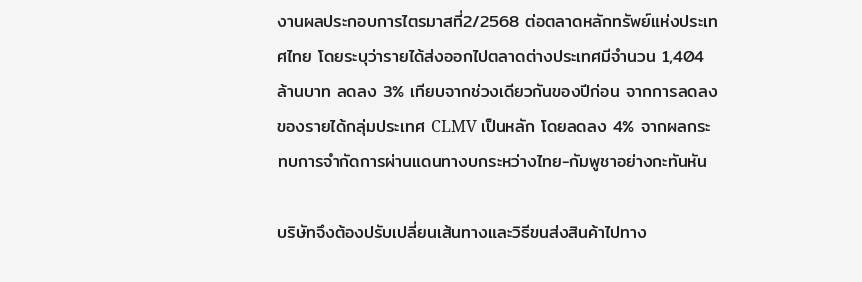งานผลประกอบการไตรมาสที่2/2568 ต่อตลาดหลักทรัพย์แห่งประเทศไทย โดยระบุว่ารายได้ส่งออกไปตลาดต่างประเทศมีจำนวน 1,404 ล้านบาท ลดลง 3% เทียบจากช่วงเดียวกันของปีก่อน จากการลดลงของรายได้กลุ่มประเทศ CLMV เป็นหลัก โดยลดลง 4% จากผลกระทบการจำกัดการผ่านแดนทางบกระหว่างไทย-กัมพูชาอย่างกะทันหัน

บริษัทจึงต้องปรับเปลี่ยนเส้นทางและวิธีขนส่งสินค้าไปทาง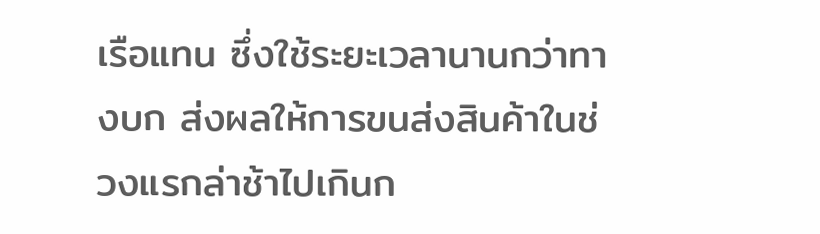เรือแทน ซึ่งใช้ระยะเวลานานกว่าทางบก ส่งผลให้การขนส่งสินค้าในช่วงแรกล่าช้าไปเกินก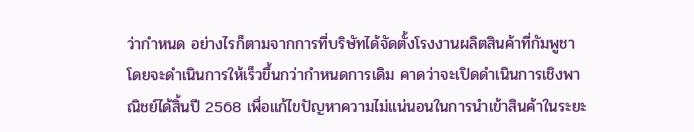ว่ากำหนด อย่างไรก็ตามจากการที่บริษัทได้จัดตั้งโรงงานผลิตสินค้าที่กัมพูชา โดยจะดำเนินการให้เร็วขึ้นกว่ากำหนดการเดิม คาดว่าจะเปิดดำเนินการเชิงพาณิชย์ได้สิ้นปี 2568 เพื่อแก้ไขปัญหาความไม่แน่นอนในการนำเข้าสินค้าในระยะ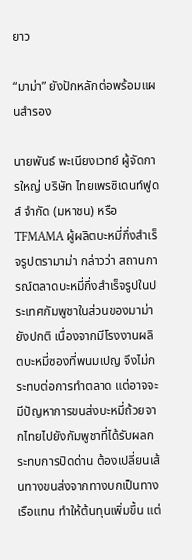ยาว

“มาม่า” ยังปักหลักต่อพร้อมแผนสำรอง

นายพันธ์ พะเนียงเวทย์ ผู้จัดการใหญ่ บริษัท ไทยเพรซิเดนท์ฟูดส์ จำกัด (มหาชน) หรือ TFMAMA ผู้ผลิตบะหมี่กึ่งสำเร็จรูปตรามาม่า กล่าวว่า สถานการณ์ตลาดบะหมี่กึ่งสำเร็จรูปในประเทศกัมพูชาในส่วนของมาม่ายังปกติ เนื่องจากมีโรงงานผลิตบะหมี่ซองที่พนมเปญ จึงไม่กระทบต่อการทำตลาด แต่อาจจะมีปัญหาการขนส่งบะหมี่ถ้วยจากไทยไปยังกัมพูชาที่ได้รับผลกระทบการปิดด่าน ต้องเปลี่ยนเส้นทางขนส่งจากทางบกเป็นทางเรือแทน ทำให้ต้นทุนเพิ่มขึ้น แต่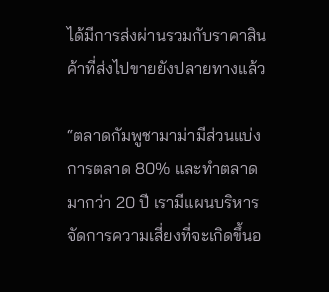ได้มีการส่งผ่านรวมกับราคาสินค้าที่ส่งไปขายยังปลายทางแล้ว

“ตลาดกัมพูชามาม่ามีส่วนแบ่งการตลาด 80% และทำตลาดมากว่า 20 ปี เรามีแผนบริหารจัดการความเสี่ยงที่จะเกิดขึ้นอ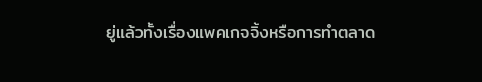ยู่แล้วทั้งเรื่องแพคเกจจิ้งหรือการทำตลาด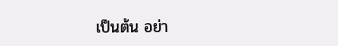เป็นต้น อย่า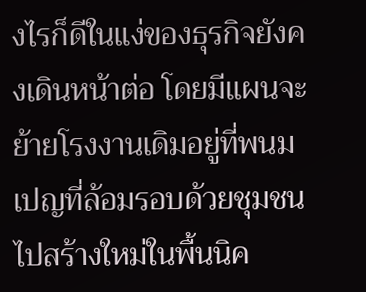งไรก็ดีในแง่ของธุรกิจยังคงเดินหน้าต่อ โดยมีแผนจะย้ายโรงงานเดิมอยู่ที่พนมเปญที่ล้อมรอบด้วยชุมชน ไปสร้างใหม่ในพื้นนิค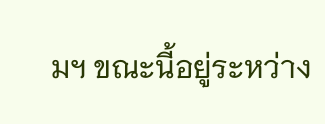มฯ ขณะนี้อยู่ระหว่าง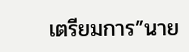เตรียมการ”นาย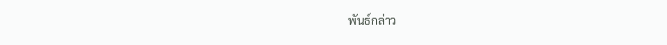พันธ์กล่าว